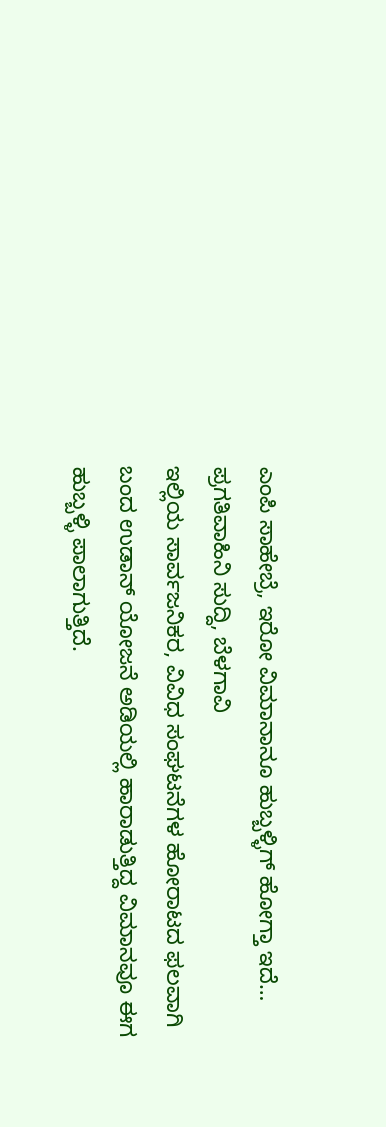ಎಂಪಿ ಸಾಹೇಬ್ರೆ, ಇರೋ ವಿಮಾನಾನೂ ಹುಬ್ಬಳ್ಳಿಗ್ ಹೋಗ್ತಾ ಇದೆ…
ಪ್ರಗತಿವಾಹಿನಿ ಸುದ್ದಿ, ಬೆಳಗಾವಿ
ಇಲ್ಲಿಯ ಸಾರ್ವಜನಿಕರ, ವಿವಿಧ ಸಂಘಟನೆಗಳ ಹೋರಾಟದ ಫಲವಾಗಿ ಬಂದ ಉಡಾನ್ ಯೋಜನೆ ಅಡಿಯಲ್ಲಿ ಹಾರಾಡುತ್ತಿದ್ದ ವಿಮಾನವೂ ಈಗ ಹುಬ್ಬಳ್ಳಿ ಪಾಲಾಗುತ್ತಿದೆ.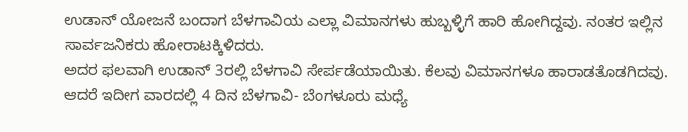ಉಡಾನ್ ಯೋಜನೆ ಬಂದಾಗ ಬೆಳಗಾವಿಯ ಎಲ್ಲಾ ವಿಮಾನಗಳು ಹುಬ್ಬಳ್ಳಿಗೆ ಹಾರಿ ಹೋಗಿದ್ದವು. ನಂತರ ಇಲ್ಲಿನ ಸಾರ್ವಜನಿಕರು ಹೋರಾಟಕ್ಕಿಳಿದರು.
ಅದರ ಫಲವಾಗಿ ಉಡಾನ್ 3ರಲ್ಲಿ ಬೆಳಗಾವಿ ಸೇರ್ಪಡೆಯಾಯಿತು. ಕೆಲವು ವಿಮಾನಗಳೂ ಹಾರಾಡತೊಡಗಿದವು.
ಆದರೆ ಇದೀಗ ವಾರದಲ್ಲಿ 4 ದಿನ ಬೆಳಗಾವಿ- ಬೆಂಗಳೂರು ಮಧ್ಯೆ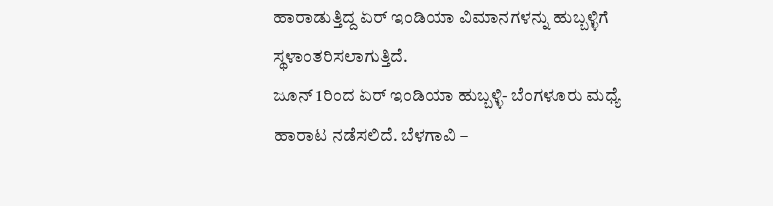ಹಾರಾಡುತ್ತಿದ್ದ ಏರ್ ಇಂಡಿಯಾ ವಿಮಾನಗಳನ್ನು ಹುಬ್ಬಳ್ಳಿಗೆ ಸ್ಥಳಾಂತರಿಸಲಾಗುತ್ತಿದೆ.
ಜೂನ್ 1ರಿಂದ ಏರ್ ಇಂಡಿಯಾ ಹುಬ್ಬಳ್ಳಿ- ಬೆಂಗಳೂರು ಮಧ್ಯೆ ಹಾರಾಟ ನಡೆಸಲಿದೆ. ಬೆಳಗಾವಿ –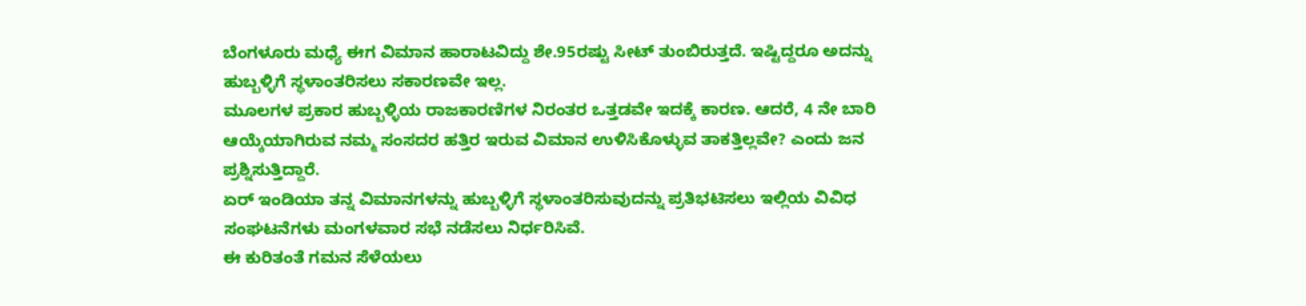ಬೆಂಗಳೂರು ಮಧ್ಯೆ ಈಗ ವಿಮಾನ ಹಾರಾಟವಿದ್ದು ಶೇ.95ರಷ್ಟು ಸೀಟ್ ತುಂಬಿರುತ್ತದೆ. ಇಷ್ಟಿದ್ದರೂ ಅದನ್ನು ಹುಬ್ಬಳ್ಳಿಗೆ ಸ್ಥಳಾಂತರಿಸಲು ಸಕಾರಣವೇ ಇಲ್ಲ.
ಮೂಲಗಳ ಪ್ರಕಾರ ಹುಬ್ಬಳ್ಳಿಯ ರಾಜಕಾರಣಿಗಳ ನಿರಂತರ ಒತ್ತಡವೇ ಇದಕ್ಕೆ ಕಾರಣ. ಆದರೆ, 4 ನೇ ಬಾರಿ ಆಯ್ಕೆಯಾಗಿರುವ ನಮ್ಮ ಸಂಸದರ ಹತ್ತಿರ ಇರುವ ವಿಮಾನ ಉಳಿಸಿಕೊಳ್ಳುವ ತಾಕತ್ತಿಲ್ಲವೇ? ಎಂದು ಜನ ಪ್ರಶ್ನಿಸುತ್ತಿದ್ದಾರೆ.
ಏರ್ ಇಂಡಿಯಾ ತನ್ನ ವಿಮಾನಗಳನ್ನು ಹುಬ್ಬಳ್ಳಿಗೆ ಸ್ಥಳಾಂತರಿಸುವುದನ್ನು ಪ್ರತಿಭಟಿಸಲು ಇಲ್ಲಿಯ ವಿವಿಧ ಸಂಘಟನೆಗಳು ಮಂಗಳವಾರ ಸಭೆ ನಡೆಸಲು ನಿರ್ಧರಿಸಿವೆ.
ಈ ಕುರಿತಂತೆ ಗಮನ ಸೆಳೆಯಲು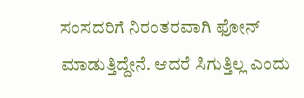ಸಂಸದರಿಗೆ ನಿರಂತರವಾಗಿ ಫೋನ್ ಮಾಡುತ್ತಿದ್ದೇನೆ. ಆದರೆ ಸಿಗುತ್ತಿಲ್ಲ ಎಂದು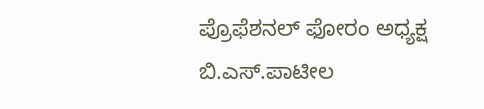ಪ್ರೊಫೆಶನಲ್ ಫೋರಂ ಅಧ್ಯಕ್ಷ ಬಿ.ಎಸ್.ಪಾಟೀಲ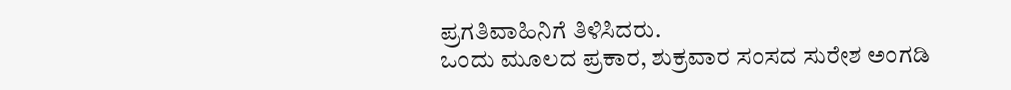ಪ್ರಗತಿವಾಹಿನಿಗೆ ತಿಳಿಸಿದರು.
ಒಂದು ಮೂಲದ ಪ್ರಕಾರ, ಶುಕ್ರವಾರ ಸಂಸದ ಸುರೇಶ ಅಂಗಡಿ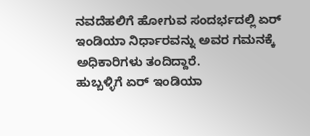ನವದೆಹಲಿಗೆ ಹೋಗುವ ಸಂದರ್ಭದಲ್ಲಿ ಏರ್ ಇಂಡಿಯಾ ನಿರ್ಧಾರವನ್ನು ಅವರ ಗಮನಕ್ಕೆ ಅಧಿಕಾರಿಗಳು ತಂದಿದ್ದಾರೆ.
ಹುಬ್ಬಳ್ಳಿಗೆ ಏರ್ ಇಂಡಿಯಾ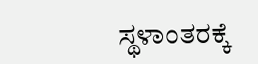ಸ್ಥಳಾಂತರಕ್ಕೆ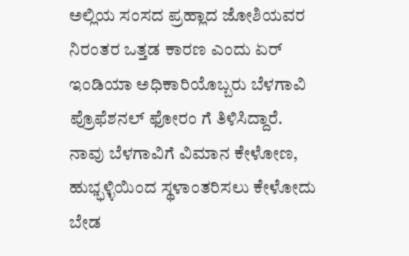ಅಲ್ಲಿಯ ಸಂಸದ ಪ್ರಹ್ಲಾದ ಜೋಶಿಯವರ ನಿರಂತರ ಒತ್ತಡ ಕಾರಣ ಎಂದು ಏರ್ ಇಂಡಿಯಾ ಅಧಿಕಾರಿಯೊಬ್ಬರು ಬೆಳಗಾವಿ ಪ್ರೊಫೆಶನಲ್ ಫೋರಂ ಗೆ ತಿಳಿಸಿದ್ದಾರೆ.
ನಾವು ಬೆಳಗಾವಿಗೆ ವಿಮಾನ ಕೇಳೋಣ, ಹುಭ್ಭಳ್ಳಿಯಿಂದ ಸ್ಥಳಾಂತರಿಸಲು ಕೇಳೋದು ಬೇಡ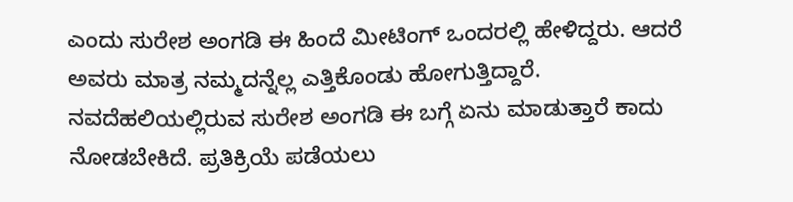ಎಂದು ಸುರೇಶ ಅಂಗಡಿ ಈ ಹಿಂದೆ ಮೀಟಿಂಗ್ ಒಂದರಲ್ಲಿ ಹೇಳಿದ್ದರು. ಆದರೆ ಅವರು ಮಾತ್ರ ನಮ್ಮದನ್ನೆಲ್ಲ ಎತ್ತಿಕೊಂಡು ಹೋಗುತ್ತಿದ್ದಾರೆ.
ನವದೆಹಲಿಯಲ್ಲಿರುವ ಸುರೇಶ ಅಂಗಡಿ ಈ ಬಗ್ಗೆ ಏನು ಮಾಡುತ್ತಾರೆ ಕಾದು ನೋಡಬೇಕಿದೆ. ಪ್ರತಿಕ್ರಿಯೆ ಪಡೆಯಲು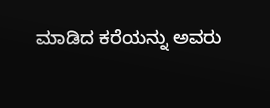ಮಾಡಿದ ಕರೆಯನ್ನು ಅವರು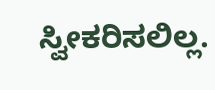ಸ್ವೀಕರಿಸಲಿಲ್ಲ.